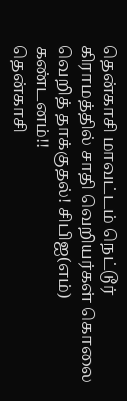தென்காசி மாவட்டம் நெட்டூர் கிராமத்தில் சாதி வெறியர்கள் கொலை வெறித் தாக்குதல்! சிபிஐ(எம்) கண்டனம்!!
தென்காசி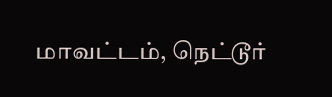மாவட்டம், நெட்டூர்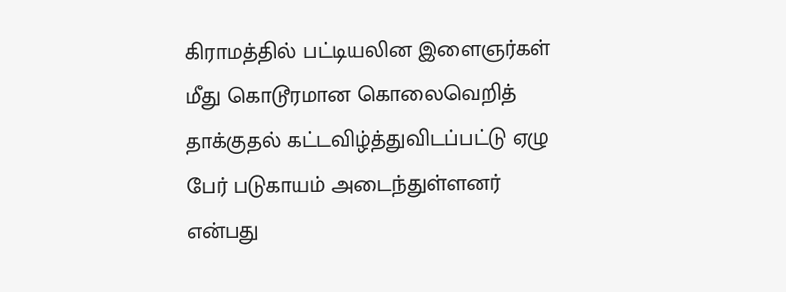கிராமத்தில் பட்டியலின இளைஞர்கள் மீது கொடூரமான கொலைவெறித் தாக்குதல் கட்டவிழ்த்துவிடப்பட்டு ஏழு பேர் படுகாயம் அடைந்துள்ளனர் என்பது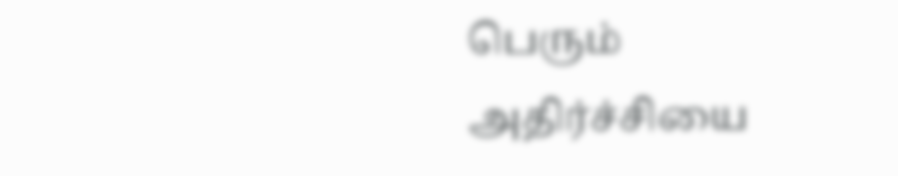பெரும் அதிர்ச்சியை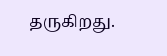தருகிறது.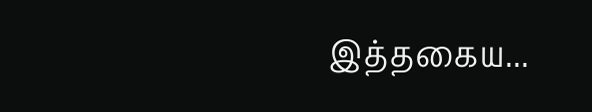இத்தகைய...